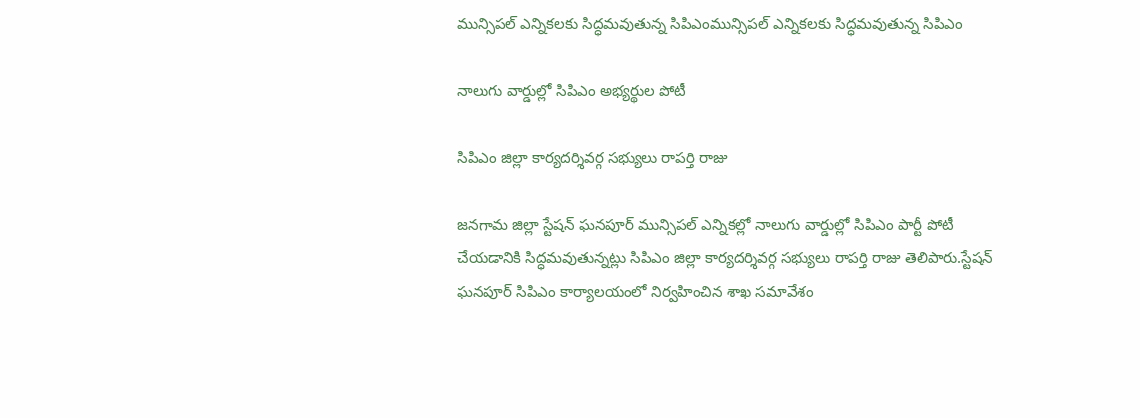మున్సిపల్ ఎన్నికలకు సిద్ధమవుతున్న సిపిఎంమున్సిపల్ ఎన్నికలకు సిద్ధమవుతున్న సిపిఎం

నాలుగు వార్డుల్లో సిపిఎం అభ్యర్థుల పోటీ

సిపిఎం జిల్లా కార్యదర్శివర్గ సభ్యులు రాపర్తి రాజు

జనగామ జిల్లా స్టేషన్ ఘనపూర్ మున్సిపల్ ఎన్నికల్లో నాలుగు వార్డుల్లో సిపిఎం పార్టీ పోటీ చేయడానికి సిద్ధమవుతున్నట్లు సిపిఎం జిల్లా కార్యదర్శివర్గ సభ్యులు రాపర్తి రాజు తెలిపారు.స్టేషన్ ఘనపూర్ సిపిఎం కార్యాలయంలో నిర్వహించిన శాఖ సమావేశం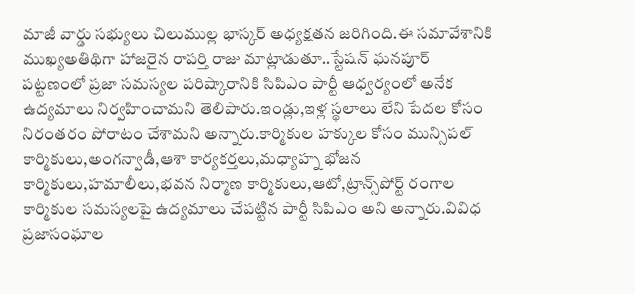మాజీ వార్డు సభ్యులు చిలుముల్ల భాస్కర్ అధ్యక్షతన జరిగింది.ఈ సమావేశానికి ముఖ్యఅతిథిగా హాజరైన రాపర్తి రాజు మాట్లాడుతూ..స్టేషన్ ఘనపూర్ పట్టణంలో ప్రజా సమస్యల పరిష్కారానికి సిపిఎం పార్టీ ఆధ్వర్యంలో అనేక ఉద్యమాలు నిర్వహించామని తెలిపారు.ఇండ్లు,ఇళ్ల స్థలాలు లేని పేదల కోసం నిరంతరం పోరాటం చేశామని అన్నారు.కార్మికుల హక్కుల కోసం మున్సిపల్ కార్మికులు,అంగన్వాడీ,ఆశా కార్యకర్తలు,మధ్యాహ్న భోజన కార్మికులు,హమాలీలు,భవన నిర్మాణ కార్మికులు,ఆటో,ట్రాన్స్‌పోర్ట్ రంగాల కార్మికుల సమస్యలపై ఉద్యమాలు చేపట్టిన పార్టీ సిపిఎం అని అన్నారు.వివిధ ప్రజాసంఘాల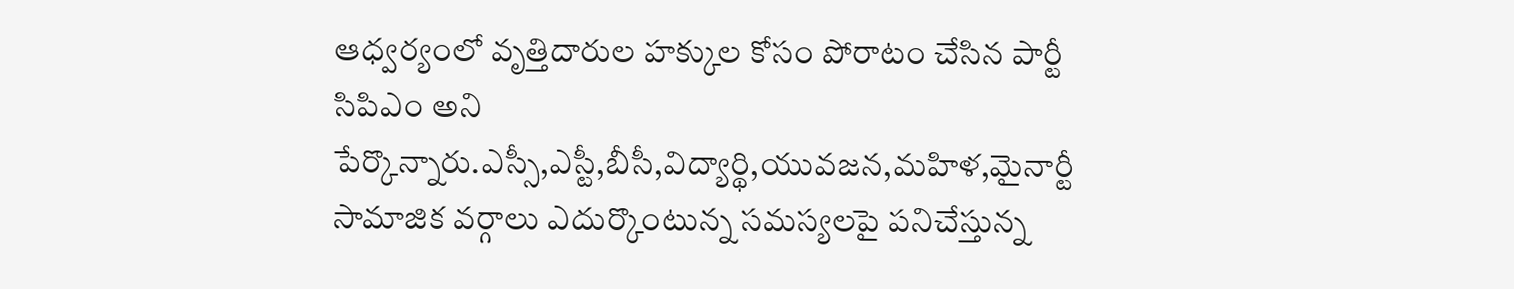ఆధ్వర్యంలో వృత్తిదారుల హక్కుల కోసం పోరాటం చేసిన పార్టీ సిపిఎం అని పేర్కొన్నారు.ఎస్సీ,ఎస్టీ,బీసీ,విద్యార్థి,యువజన,మహిళ,మైనార్టీ సామాజిక వర్గాలు ఎదుర్కొంటున్న సమస్యలపై పనిచేస్తున్న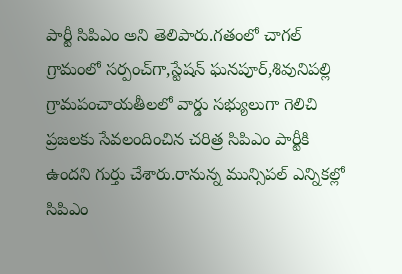పార్టీ సిపిఎం అని తెలిపారు.గతంలో చాగల్ గ్రామంలో సర్పంచ్‌గా,స్టేషన్ ఘనపూర్,శివునిపల్లి గ్రామపంచాయతీలలో వార్డు సభ్యులుగా గెలిచి ప్రజలకు సేవలందించిన చరిత్ర సిపిఎం పార్టీకి ఉందని గుర్తు చేశారు.రానున్న మున్సిపల్ ఎన్నికల్లో సిపిఎం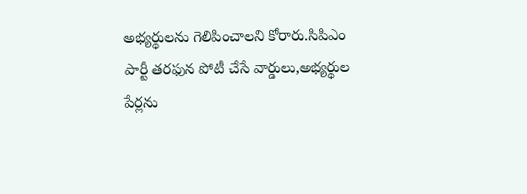అభ్యర్థులను గెలిపించాలని కోరారు.సిపిఎం పార్టీ తరఫున పోటీ చేసే వార్డులు,అభ్యర్థుల పేర్లను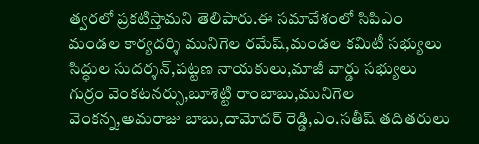త్వరలో ప్రకటిస్తామని తెలిపారు.ఈ సమావేశంలో సిపిఎం మండల కార్యదర్శి మునిగెల రమేష్,మండల కమిటీ సభ్యులు సిద్ధుల సుదర్శన్,పట్టణ నాయకులు,మాజీ వార్డు సభ్యులు గుర్రం వెంకటనర్సు,బూశెట్టి రాంబాబు,మునిగెల వెంకన్న,అమరాజు బాబు,దామోదర్ రెడ్డి,ఎం.సతీష్ తదితరులు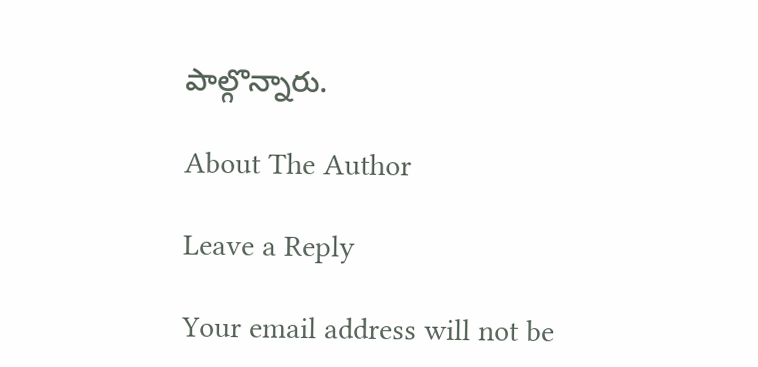పాల్గొన్నారు.

About The Author

Leave a Reply

Your email address will not be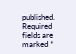published. Required fields are marked *